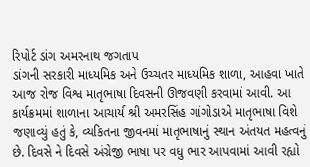રિપોર્ટ ડાંગ અમરનાથ જગતાપ
ડાંગની સરકારી માધ્યમિક અને ઉચ્ચતર માધ્યમિક શાળા, આહવા ખાતે આજ રોજ વિશ્વ માતૃભાષા દિવસની ઊજવણી કરવામાં આવી. આ કાર્યક્રમમાં શાળાના આચાર્ય શ્રી અમરસિંહ ગાંગોડાએ માતૃભાષા વિશે જણાવ્યું હતું કે, વ્યકિતના જીવનમાં માતૃભાષાનું સ્થાન અંતયત મહત્વનું છે. દિવસે ને દિવસે અંગ્રેજી ભાષા પર વધુ ભાર આપવામાં આવી રહ્યો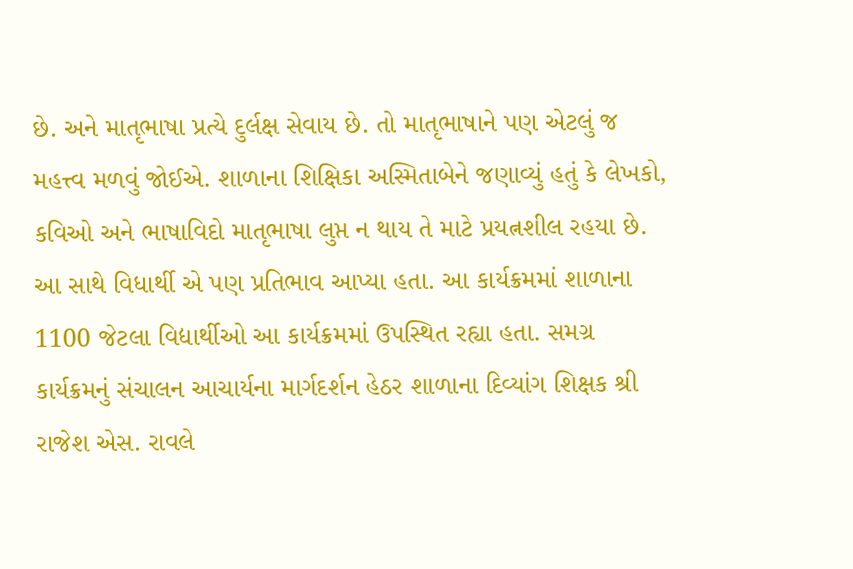છે. અને માતૃભાષા પ્રત્યે દુર્લક્ષ સેવાય છે. તો માતૃભાષાને પણ એટલું જ મહત્ત્વ મળવું જોઈએ. શાળાના શિક્ષિકા અસ્મિતાબેને જણાવ્યું હતું કે લેખકો, કવિઓ અને ભાષાવિદો માતૃભાષા લુપ્ત ન થાય તે માટે પ્રયત્નશીલ રહયા છે. આ સાથે વિધાર્થી એ પણ પ્રતિભાવ આપ્યા હતા. આ કાર્યક્રમમાં શાળાના 1100 જેટલા વિદ્યાર્થીઓ આ કાર્યક્રમમાં ઉપસ્થિત રહ્યા હતા. સમગ્ર કાર્યક્રમનું સંચાલન આચાર્યના માર્ગદર્શન હેઠર શાળાના દિવ્યાંગ શિક્ષક શ્રી રાજેશ એસ. રાવલે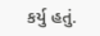કર્યુ હતું.